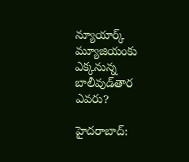న్యూయార్క్‌ మ్యూజియంకు ఎక్కనున్న బాలీవుడ్‌తార ఎవరు?

హైదరాబాద్‌: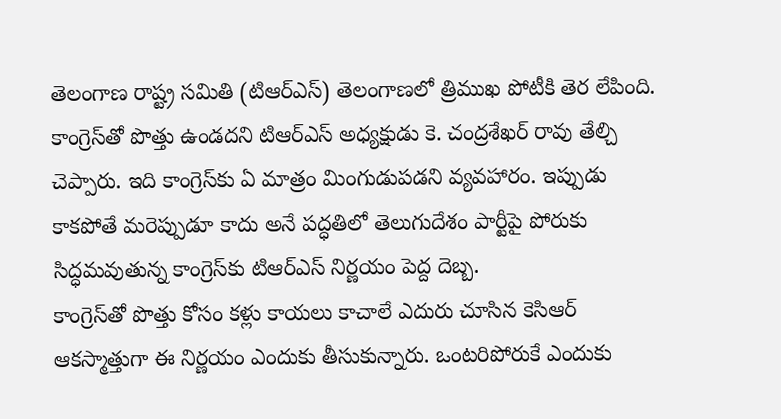తెలంగాణ రాష్ట్ర సమితి (టిఆర్‌ఎస్‌) తెలంగాణలో త్రిముఖ పోటీకి తెర లేపింది. కాంగ్రెస్‌తో పొత్తు ఉండదని టిఆర్‌ఎస్‌ అధ్యక్షుడు కె. చంద్రశేఖర్‌ రావు తేల్చి చెప్పారు. ఇది కాంగ్రెస్‌కు ఏ మాత్రం మింగుడుపడని వ్యవహారం. ఇప్పుడు కాకపోతే మరెప్పుడూ కాదు అనే పద్ధతిలో తెలుగుదేశం పార్టీపై పోరుకు సిద్ధమవుతున్న కాంగ్రెస్‌కు టిఆర్‌ఎస్‌ నిర్ణయం పెద్ద దెబ్బ.
కాంగ్రెస్‌తో పొత్తు కోసం కళ్లు కాయలు కాచాలే ఎదురు చూసిన కెసిఆర్‌ ఆకస్మాత్తుగా ఈ నిర్ణయం ఎందుకు తీసుకున్నారు. ఒంటరిపోరుకే ఎందుకు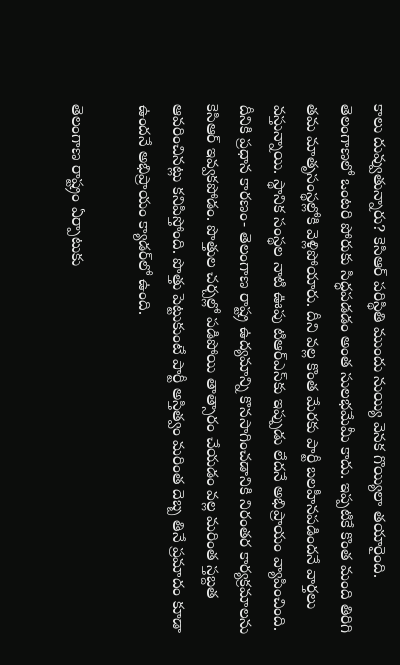కాలు దువ్వుతున్నారు? కెసిఆర్‌ పరిస్థితి ముందు నుయ్యి వెనక గొయ్యిలా తయారైంది. తెలంగాణలో ఒంటరి పోరుకు సిద్ధపడడం అంత సులభమేమీ కాదు. ఇప్పటికే కొంత మంది తిరిగి తమ మాతృసంస్థల్లోకి వెళ్లిపోయారు. దీని వల్ల కొంత మేరకు పార్టీ బలహీనపడిందనే వార్తలు వస్తున్నాయి. స్థానిక సంస్థల నాటి ఊపు టిఆర్‌ఎస్‌కు ఇప్పుడు లేదనే అభిప్రాయం వ్యాపించింది. దీనికి ప్రధాన కారణం- తెలంగాణ రాష్ట్ర ఉద్యమాన్ని కొనసాగించడానికి నిరంతర కార్యక్రమాలను కెసిఆర్‌ ఇవ్వకపోడం. పొత్తుల చర్చల్లో పడిపోయి తాత్సారం చేయడం వల్ల మరింత స్తబ్దత ఆవరించినట్లు కనిపిస్తోంది. పొత్తు పెట్టుకుంటే పార్టీ అస్తిత్వం మరింత దెబ్బ తినే ప్రమాదం కూడా ఉందనే అభిప్రాయం క్యాడర్‌లో ఉంది.

తెలంగాణ రాష్ట్రం ఏర్పాటుకు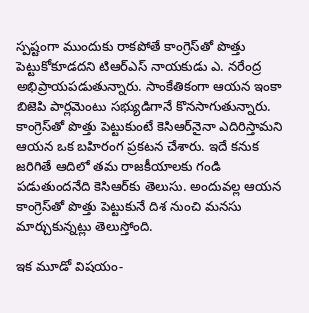స్పష్టంగా ముందుకు రాకపోతే కాంగ్రెస్‌తో పొత్తు పెట్టుకోకూడదని టిఆర్‌ఎస్‌ నాయకుడు ఎ. నరేంద్ర అభిప్రాయపడుతున్నారు. సాంకేతికంగా ఆయన ఇంకా బిజెపి పార్లమెంటు సభ్యుడిగానే కొనసాగుతున్నారు. కాంగ్రెస్‌తో పొత్తు పెట్టుకుంటే కెసిఆర్‌నైనా ఎదిరిస్తామని ఆయన ఒక బహిరంగ ప్రకటన చేశారు. ఇదే కనుక జరిగితే ఆదిలో తమ రాజకీయాలకు గండి పడుతుందనేది కెసిఆర్‌కు తెలుసు. అందువల్ల ఆయన కాంగ్రెస్‌తో పొత్తు పెట్టుకునే దిశ నుంచి మనసు మార్చుకున్నట్లు తెలుస్తోంది.

ఇక మూడో విషయం-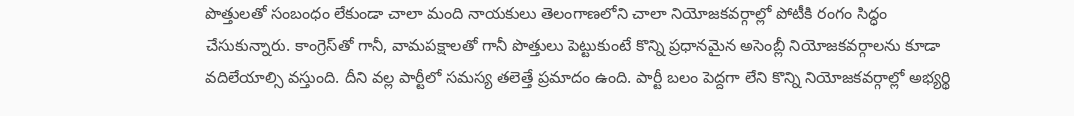పొత్తులతో సంబంధం లేకుండా చాలా మంది నాయకులు తెలంగాణలోని చాలా నియోజకవర్గాల్లో పోటీకి రంగం సిద్ధం చేసుకున్నారు. కాంగ్రెస్‌తో గానీ, వామపక్షాలతో గానీ పొత్తులు పెట్టుకుంటే కొన్ని ప్రధానమైన అసెంబ్లీ నియోజకవర్గాలను కూడా వదిలేయాల్సి వస్తుంది. దీని వల్ల పార్టీలో సమస్య తలెత్తే ప్రమాదం ఉంది. పార్టీ బలం పెద్దగా లేని కొన్ని నియోజకవర్గాల్లో అభ్యర్థి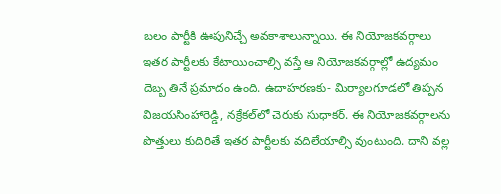బలం పార్టీకి ఊపునిచ్చే అవకాశాలున్నాయి. ఈ నియోజకవర్గాలు ఇతర పార్టీలకు కేటాయించాల్సి వస్తే ఆ నియోజకవర్గాల్లో ఉద్యమం దెబ్బ తినే ప్రమాదం ఉంది. ఉదాహరణకు- మిర్యాలగూడలో తిప్పన విజయసింహారెడ్డి, నక్రేకల్‌లో చెరుకు సుధాకర్‌. ఈ నియోజకవర్గాలను పొత్తులు కుదిరితే ఇతర పార్టీలకు వదిలేయాల్సి వుంటుంది. దాని వల్ల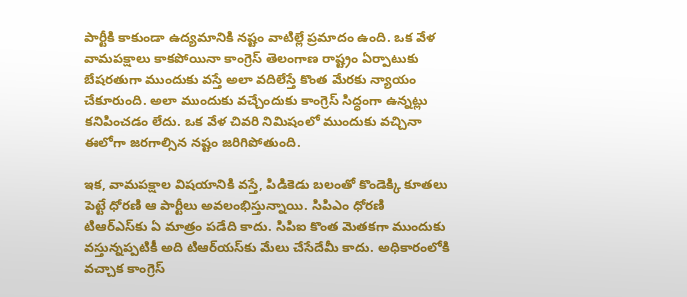పార్టీకి కాకుండా ఉద్యమానికి నష్టం వాటిల్లే ప్రమాదం ఉంది. ఒక వేళ వామపక్షాలు కాకపోయినా కాంగ్రెస్‌ తెలంగాణ రాష్ట్రం ఏర్పాటుకు బేషరతుగా ముందుకు వస్తే అలా వదిలేస్తే కొంత మేరకు న్యాయం చేకూరుంది. అలా ముందుకు వచ్చేందుకు కాంగ్రెస్‌ సిద్ధంగా ఉన్నట్లు కనిపించడం లేదు. ఒక వేళ చివరి నిమిషంలో ముందుకు వచ్చినా ఈలోగా జరగాల్సిన నష్టం జరిగిపోతుంది.

ఇక, వామపక్షాల విషయానికి వస్తే, పిడికెడు బలంతో కొండెక్కి కూతలు పెట్టే ధోరణి ఆ పార్టీలు అవలంభిస్తున్నాయి. సిపిఎం ధోరణి టిఆర్‌ఎస్‌కు ఏ మాత్రం పడేది కాదు. సిపిఐ కొంత మెతకగా ముందుకు వస్తున్నప్పటికీ అది టిఆర్‌యస్‌కు మేలు చేసేదేమీ కాదు. అధికారంలోకి వచ్చాక కాంగ్రెస్‌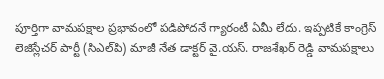పూర్తిగా వామపక్షాల ప్రభావంలో పడిపోదనే గ్యారంటీ ఏమీ లేదు. ఇప్పటికే కాంగ్రెస్‌ లెజిస్లేచర్‌ పార్టీ (సిఎల్‌పి) మాజీ నేత డాక్టర్‌ వై.యస్‌. రాజశేఖర్‌ రెడ్డి వామపక్షాలు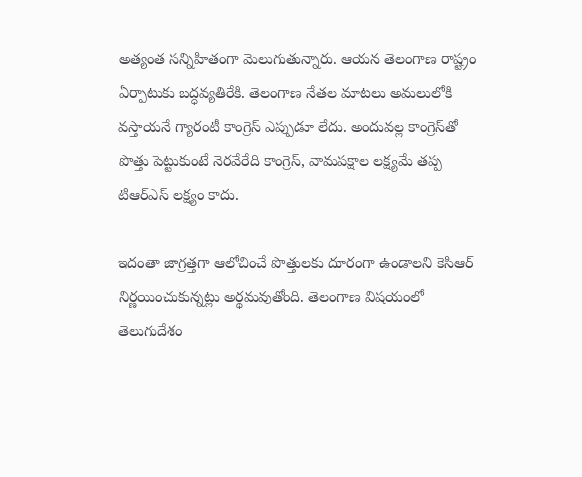అత్యంత సన్నిహితంగా మెలుగుతున్నారు. ఆయన తెలంగాణ రాష్ట్రం ఏర్పాటుకు బద్ధవ్యతిరేకి. తెలంగాణ నేతల మాటలు అమలులోకి వస్తాయనే గ్యారంటీ కాంగ్రెస్‌ ఎప్పుడూ లేదు. అందువల్ల కాంగ్రెస్‌తో పొత్తు పెట్టుకుంటే నెరవేరేది కాంగ్రెస్‌, వామపక్షాల లక్ష్యమే తప్ప టిఆర్‌ఎస్‌ లక్ష్యం కాదు.

ఇదంతా జాగ్రత్తగా ఆలోచించే పొత్తులకు దూరంగా ఉండాలని కెసిఆర్‌ నిర్ణయించుకున్నట్లు అర్థమవుతోంది. తెలంగాణ విషయంలో తెలుగుదేశం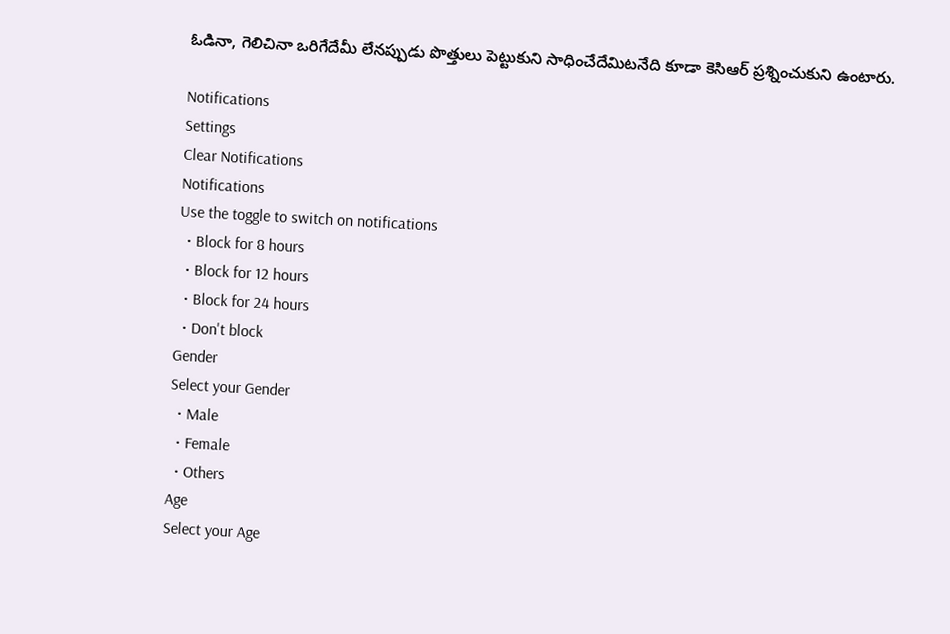ఓడినా, గెలిచినా ఒరిగేదేమీ లేనప్పుడు పొత్తులు పెట్టుకుని సాధించేదేమిటనేది కూడా కెసిఆర్‌ ప్రశ్నించుకుని ఉంటారు.

Notifications
Settings
Clear Notifications
Notifications
Use the toggle to switch on notifications
  • Block for 8 hours
  • Block for 12 hours
  • Block for 24 hours
  • Don't block
Gender
Select your Gender
  • Male
  • Female
  • Others
Age
Select your Age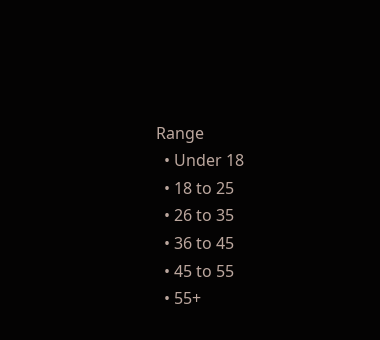Range
  • Under 18
  • 18 to 25
  • 26 to 35
  • 36 to 45
  • 45 to 55
  • 55+